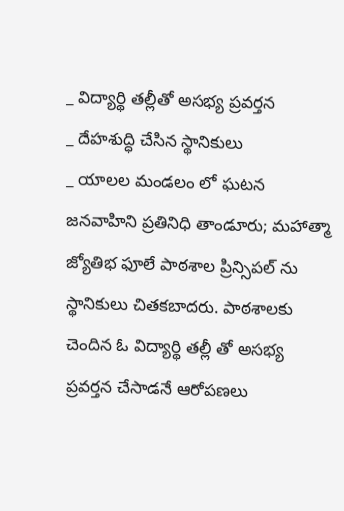_ విద్యార్థి తల్లీతో అసభ్య ప్రవర్తన
_ దేహశుద్ధి చేసిన స్థానికులు
_ యాలల మండలం లో ఘటన
జనవాహిని ప్రతినిధి తాండూరు; మహాత్మా జ్యోతిభ ఫూలే పాఠశాల ప్రిన్సిపల్ ను స్థానికులు చితకబాదరు. పాఠశాలకు చెందిన ఓ విద్యార్థి తల్లీ తో అసభ్య ప్రవర్తన చేసాడనే ఆరోపణలు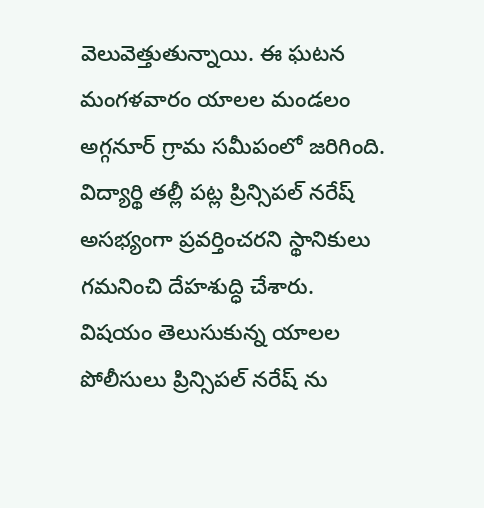వెలువెత్తుతున్నాయి. ఈ ఘటన మంగళవారం యాలల మండలం అగ్గనూర్ గ్రామ సమీపంలో జరిగింది. విద్యార్థి తల్లీ పట్ల ప్రిన్సిపల్ నరేష్ అసభ్యంగా ప్రవర్తించరని స్థానికులు గమనించి దేహశుద్ధి చేశారు. విషయం తెలుసుకున్న యాలల పోలీసులు ప్రిన్సిపల్ నరేష్ ను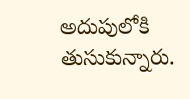అదుపులోకి తుసుకున్నారు.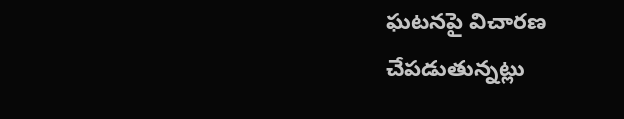ఘటనపై విచారణ చేపడుతున్నట్లు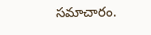సమాచారం.